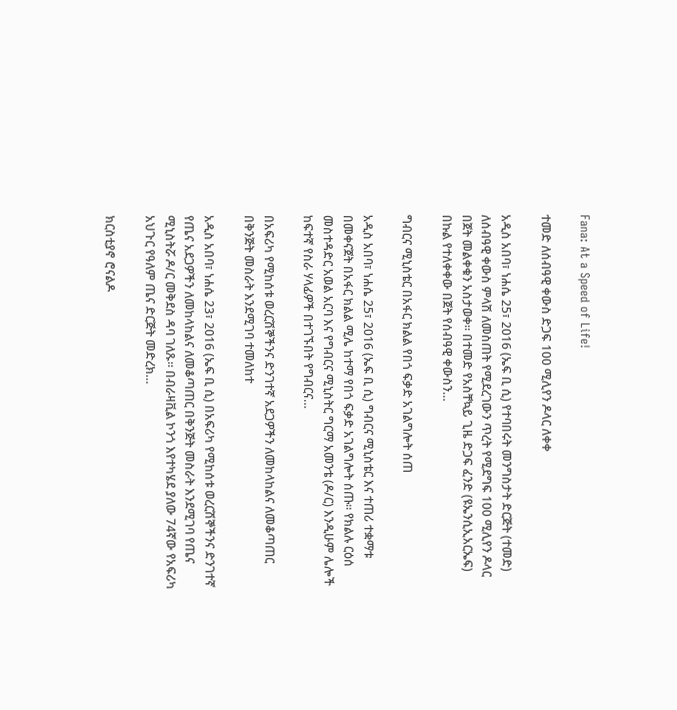Fana: At a Speed of Life!

ተመድ ለሰብዓዊ ቀውስ ድጋፍ 100 ሚሊየን ዶላር ለቀቀ

አዲስ አበባ፣ ነሐሴ 25፣ 2016 (ኤፍ ቢ ሲ) የተባበሩት መንግስታት ድርጅት (ተመድ) ለሰብዓዊ ቀውስ ምላሽ ለመስጠት የሚደረገውን ጥረት የሚደግፍ 100 ሚሊየን ዶላር በጀት መልቀቁን አስታወቀ። በተመድ የአስቸኳይ ጊዜ ድጋፍ ፈንድ (ዩኤንሲኢአርኤፍ) በኩል የተለቀቀው በጀት የሰብዓዊ ቀውስን…

ግብርና ሚኒስቴር በአፋር ክልል የበጎ ፍቃድ አገልግሎት ሰጠ

አዲስ አበባ፣ ነሐሴ 25፣ 2016 (ኤፍ ቢ ሲ) ግብርና ሚኒስቴር እና ተጠሪ ተቋማቱ በመቀናጀት በአፋር ክልል ሚሌ ከተማ የበጎ ፍቃድ አገልግሎት ሰጡ። የክልሉ ርዕሰ መስተዳድር አወል አርባ እና የግብርና ሚኒስትር ግርማ አመንቴ (ዶ/ር) እንዲሁም ሌሎች ከፍተኛ የስራ ሃላፊዎች በተገኙበት የግብርና…

በአፍሪካ የሚከሰቱ ወረርሽኞችንና ድንገተኛ አደጋዎችን ለመከላከልና ለመቆጣጠር በቅንጅት መስራት እንደሚገባ ተመለከተ

አዲስ አበባ፣ ነሐሴ 23፣ 2016 (ኤፍ ቢ ሲ) በአፍሪካ የሚከሰቱ ወረርሽኞችንና ድንገተኛ የጤና አደጋዎችን ለመከላከልና ለመቆጣጠር በቅንጅት መስራት እንደሚገባ የጤና ሚኒስትሯ ዶ/ር መቅደስ ዳባ ገለጹ፡፡ በብራዛቪል ኮንጎ እየተካሄደ ያለው 74ኛው የአፍሪካ አህጉር የዓለም ጤና ድርጅት መድረክ…

ክርስቲያኖ ሮናልዶ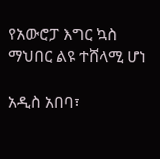የአውሮፓ እግር ኳስ ማህበር ልዩ ተሸላሚ ሆነ

አዲስ አበባ፣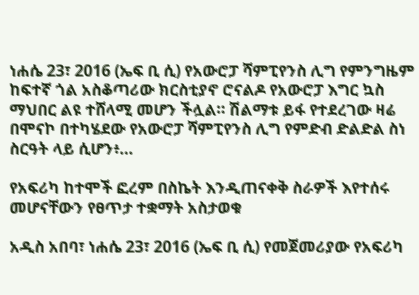ነሐሴ 23፣ 2016 (ኤፍ ቢ ሲ) የአውሮፓ ሻምፒየንስ ሊግ የምንግዜም ከፍተኛ ጎል አስቆጣሪው ክርስቲያኖ ሮናልዶ የአውሮፓ እግር ኳስ ማህበር ልዩ ተሸላሚ መሆን ችሏል። ሽልማቱ ይፋ የተደረገው ዛሬ በሞናኮ በተካሄደው የአውሮፓ ሻምፒየንስ ሊግ የምድብ ድልድል ስነ ስርዓት ላይ ሲሆን፥…

የአፍሪካ ከተሞች ፎረም በስኬት እንዲጠናቀቅ ስራዎች እየተሰሩ መሆናቸውን የፀጥታ ተቋማት አስታወቁ

አዲስ አበባ፣ ነሐሴ 23፣ 2016 (ኤፍ ቢ ሲ) የመጀመሪያው የአፍሪካ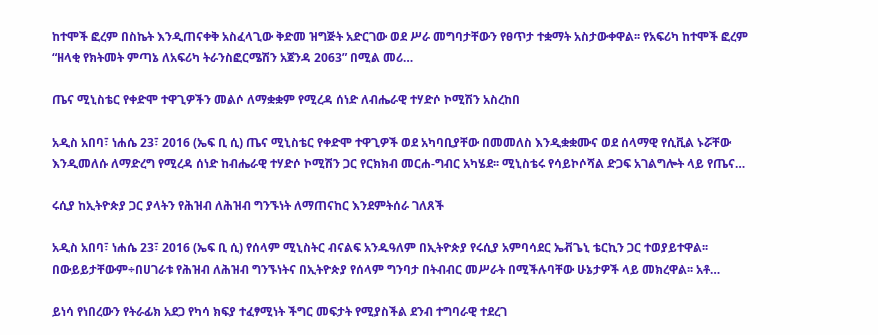ከተሞች ፎረም በስኬት እንዲጠናቀቅ አስፈላጊው ቅድመ ዝግጅት አድርገው ወደ ሥራ መግባታቸውን የፀጥታ ተቋማት አስታውቀዋል፡፡ የአፍሪካ ከተሞች ፎረም “ዘላቂ የክትመት ምጣኔ ለአፍሪካ ትራንስፎርሜሽን አጀንዳ 2063” በሚል መሪ…

ጤና ሚኒስቴር የቀድሞ ተዋጊዎችን መልሶ ለማቋቋም የሚረዳ ሰነድ ለብሔራዊ ተሃድሶ ኮሚሽን አስረከበ

አዲስ አበባ፣ ነሐሴ 23፣ 2016 (ኤፍ ቢ ሲ) ጤና ሚኒስቴር የቀድሞ ተዋጊዎች ወደ አካባቢያቸው በመመለስ እንዲቋቋሙና ወደ ሰላማዊ የሲቪል ኑሯቸው እንዲመለሱ ለማድረግ የሚረዳ ሰነድ ከብሔራዊ ተሃድሶ ኮሚሽን ጋር የርክክብ መርሐ-ግብር አካሄደ፡፡ ሚኒስቴሩ የሳይኮሶሻል ድጋፍ አገልግሎት ላይ የጤና…

ሩሲያ ከኢትዮጵያ ጋር ያላትን የሕዝብ ለሕዝብ ግንኙነት ለማጠናከር እንደምትሰራ ገለጸች

አዲስ አበባ፣ ነሐሴ 23፣ 2016 (ኤፍ ቢ ሲ) የሰላም ሚኒስትር ብናልፍ አንዱዓለም በኢትዮጵያ የሩሲያ አምባሳደር ኤቭጌኒ ቴርኪን ጋር ተወያይተዋል፡፡ በውይይታቸውም÷በሀገራቱ የሕዝብ ለሕዝብ ግንኙነትና በኢትዮጵያ የሰላም ግንባታ በትብብር መሥራት በሚችሉባቸው ሁኔታዎች ላይ መክረዋል፡፡ አቶ…

ይነሳ የነበረውን የትራፊክ አደጋ የካሳ ክፍያ ተፈፃሚነት ችግር መፍታት የሚያስችል ደንብ ተግባራዊ ተደረገ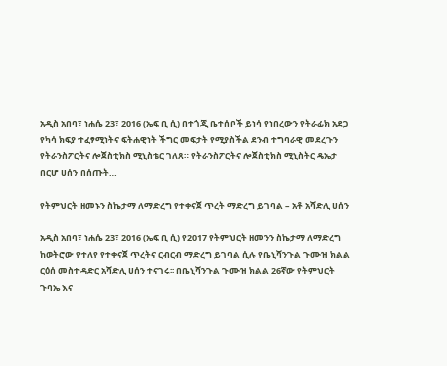አዲስ አበባ፣ ነሐሴ 23፣ 2016 (ኤፍ ቢ ሲ) በተጎጂ ቤተሰቦች ይነሳ የነበረውን የትራፊክ አደጋ የካሳ ክፍያ ተፈፃሚነትና ፍትሐዊነት ችግር መፍታት የሚያስችል ደንብ ተግባራዊ መደረጉን የትራንስፖርትና ሎጀስቲክስ ሚኒስቴር ገለጸ። የትራንስፖርትና ሎጀስቲክስ ሚኒስትር ዴኤታ በርሆ ሀሰን በሰጡት…

የትምህርት ዘመኑን ስኬታማ ለማድረግ የተቀናጀ ጥረት ማድረግ ይገባል – አቶ አሻድሊ ሀሰን

አዲስ አበባ፣ ነሐሴ 23፣ 2016 (ኤፍ ቢ ሲ) የ2017 የትምህርት ዘመንን ስኬታማ ለማድረግ ከወትሮው የተለየ የተቀናጀ ጥረትና ርብርብ ማድረግ ይገባል ሲሉ የቤኒሻንጉል ጉሙዝ ክልል ርዕሰ መስተዳድር አሻድሊ ሀሰን ተናገሩ፡፡ በቤኒሻንጉል ጉሙዝ ክልል 26ኛው የትምህርት ጉባኤ እና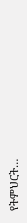የትምህርት…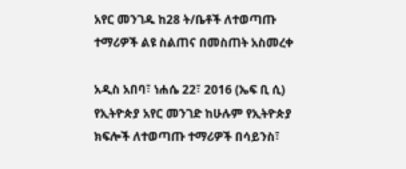አየር መንገዱ ከ28 ት/ቤቶች ለተወጣጡ ተማሪዎች ልዩ ስልጠና በመስጠት አስመረቀ

አዲስ አበባ፣ ነሐሴ 22፣ 2016 (ኤፍ ቢ ሲ) የኢትዮጵያ አየር መንገድ ከሁሉም የኢትዮጵያ ክፍሎች ለተወጣጡ ተማሪዎች በሳይንስ፣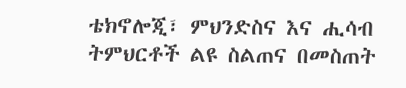ቴክኖሎጂ፣ ምህንድስና እና ሒሳብ ትምህርቶች ልዩ ስልጠና በመስጠት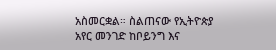አስመርቋል። ስልጠናው የኢትዮጵያ አየር መንገድ ከቦይንግ እና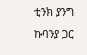ቲንክ ያንግ ኩባንያ ጋር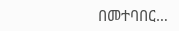በመተባበር…